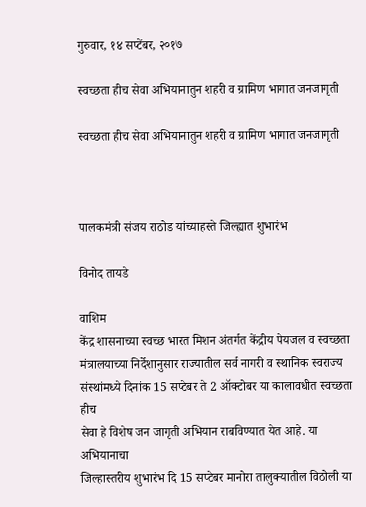गुरुवार, १४ सप्टेंबर, २०१७

स्वच्छता हीच सेवा अभियानातुन शहरी व ग्रामिण भागात जनजागृती

स्वच्छता हीच सेवा अभियानातुन शहरी व ग्रामिण भागात जनजागृती



पालकमंत्री संजय राठोड यांच्याहस्ते जिल्ह्यात शुभारंभ

विनोद तायडे

वाशिम
केंद्र शासनाच्या स्वच्छ भारत मिशन अंतर्गत केंद्रीय पेयजल व स्वच्छता
मंत्रालयाच्या निर्देशानुसार राज्यातील सर्व नागरी व स्थानिक स्वराज्य
संस्थांमध्ये दिनांक 15 सप्टेबर ते 2 ऑक्टोबर या कालावधीत स्वच्छता हीच
सेवा हे विशेष जन जागृती अभियान राबविण्यात येत आहे. या अभियानाचा
जिल्हास्तरीय शुभारंभ दि 15 सप्टेबर मानोरा तालुक्यातील विठोली या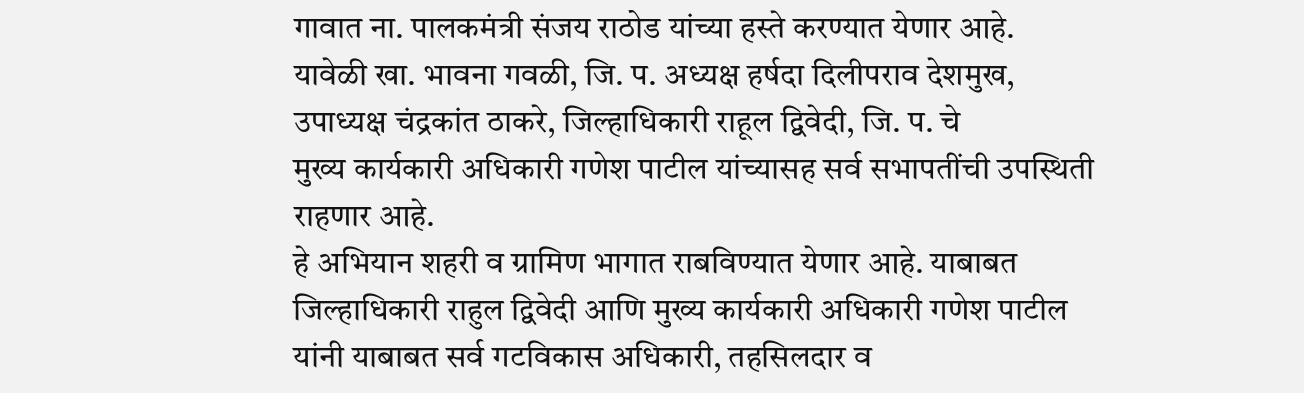गावात ना. पालकमंत्री संजय राठोड यांच्या हस्ते करण्यात येणार आहे.
यावेळी खा. भावना गवळी, जि. प. अध्यक्ष हर्षदा दिलीपराव देशमुख,
उपाध्यक्ष चंद्रकांत ठाकरे, जिल्हाधिकारी राहूल द्विवेदी, जि. प. चे
मुख्य कार्यकारी अधिकारी गणेश पाटील यांच्यासह सर्व सभापतींची उपस्थिती
राहणार आहे.
हे अभियान शहरी व ग्रामिण भागात राबविण्यात येणार आहे. याबाबत
जिल्हाधिकारी राहुल द्विवेदी आणि मुख्य कार्यकारी अधिकारी गणेश पाटील
यांनी याबाबत सर्व गटविकास अधिकारी, तहसिलदार व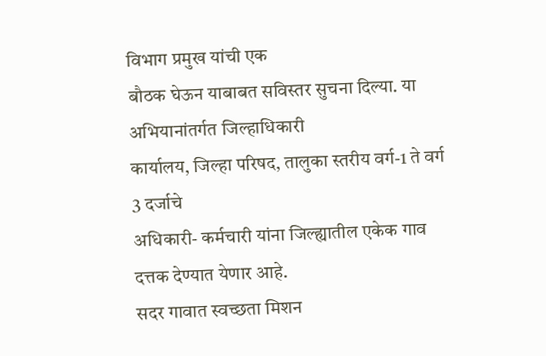विभाग प्रमुख यांची एक
बौठक घेऊन याबाबत सविस्तर सुचना दिल्या. या अभियानांतर्गत जिल्हाधिकारी
कार्यालय, जिल्हा परिषद, तालुका स्तरीय वर्ग-1 ते वर्ग 3 दर्जाचे
अधिकारी- कर्मचारी यांना जिल्ह्यातील एकेक गाव दत्तक देण्यात येणार आहे.
सदर गावात स्वच्छता मिशन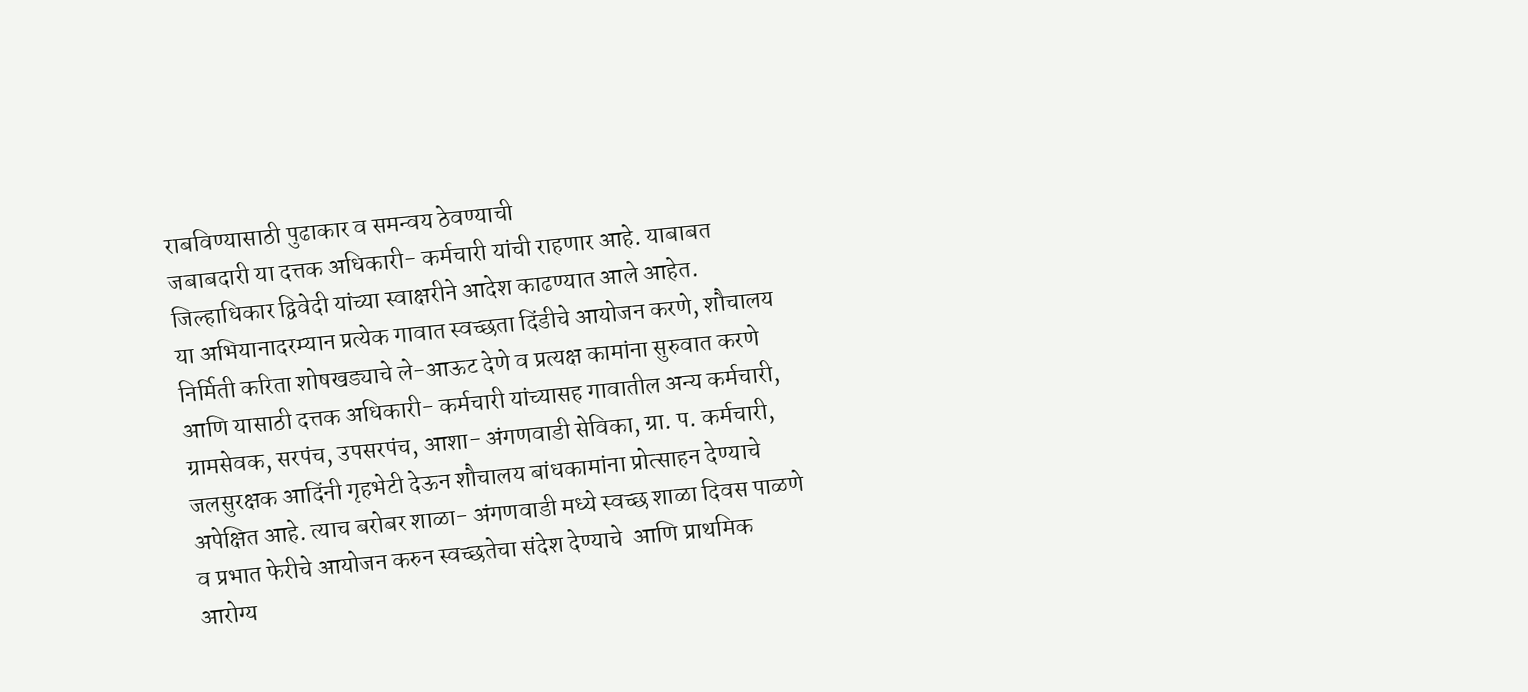राबविण्यासाठी पुढाकार व समन्वय ठेवण्याची
जबाबदारी या दत्तक अधिकारी- कर्मचारी यांची राहणार आहे. याबाबत
जिल्हाधिकार द्विवेदी यांच्या स्वाक्षरीने आदेश काढण्यात आले आहेत.
या अभियानादरम्यान प्रत्येक गावात स्वच्छता दिंडीचे आयोजन करणे, शौचालय
निर्मिती करिता शोषखड्याचे ले-आऊट देणे व प्रत्यक्ष कामांना सुरुवात करणे
आणि यासाठी दत्तक अधिकारी- कर्मचारी यांच्यासह गावातील अन्य कर्मचारी,
ग्रामसेवक, सरपंच, उपसरपंच, आशा- अंगणवाडी सेविका, ग्रा. प. कर्मचारी,
जलसुरक्षक आदिंनी गृहभेटी देऊन शौचालय बांधकामांना प्रोत्साहन देण्याचे
अपेक्षित आहे. त्याच बरोबर शाळा- अंगणवाडी मध्ये स्वच्छ शाळा दिवस पाळणे
व प्रभात फेरीचे आयोजन करुन स्वच्छतेचा संदेश देण्याचे  आणि प्राथमिक
आरोग्य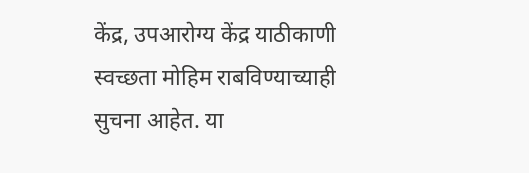केंद्र, उपआरोग्य केंद्र याठीकाणी स्वच्छता मोहिम राबविण्याच्याही
सुचना आहेत. या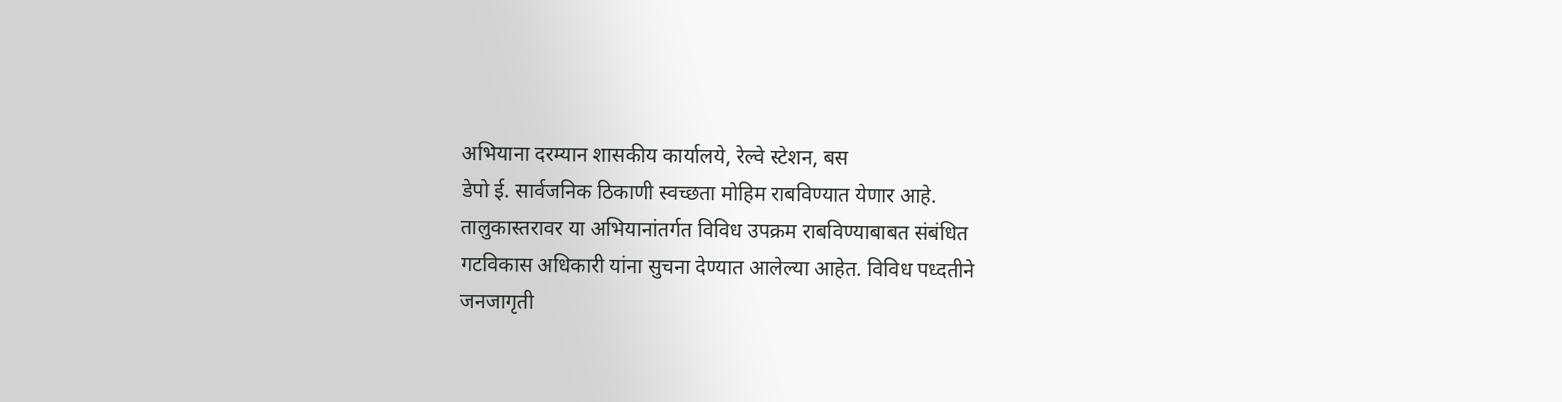अभियाना दरम्यान शासकीय कार्यालये, रेल्वे स्टेशन, बस
डेपो ई. सार्वजनिक ठिकाणी स्वच्छता मोहिम राबविण्यात येणार आहे.
तालुकास्तरावर या अभियानांतर्गत विविध उपक्रम राबविण्याबाबत संबंधित
गटविकास अधिकारी यांना सुचना देण्यात आलेल्या आहेत. विविध पध्दतीने
जनजागृती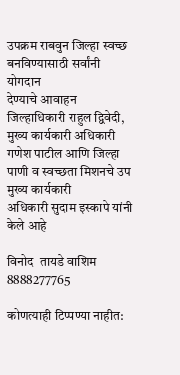उपक्रम राबवुन जिल्हा स्वच्छ बनविण्यासाठी सर्वांनी योगदान
देण्याचे आवाहन जिल्हाधिकारी राहुल द्विवेदी, मुख्य कार्यकारी अधिकारी
गणेश पाटील आणि जिल्हा पाणी व स्वच्छता मिशनचे उप मुख्य कार्यकारी
अधिकारी सुदाम इस्कापे यांनी केले आहे

विनोद  तायडे वाशिम
8888277765

कोणत्याही टिप्पण्‍या नाहीत: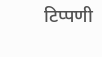टिप्पणी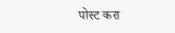पोस्ट करा